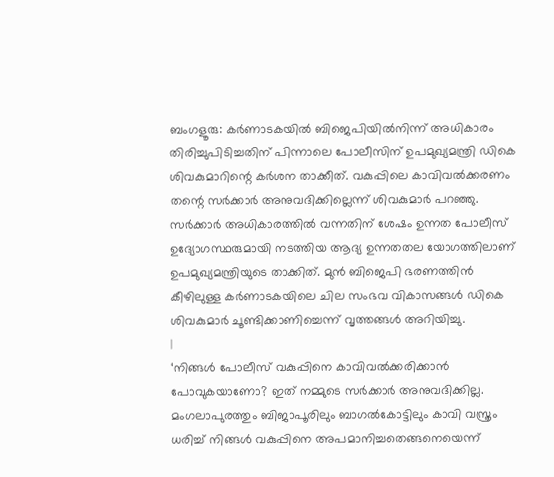ബംഗളൂരു: കർണാടകയിൽ ബിജെപിയിൽനിന്ന് അധികാരം തിരിച്ചുപിടിച്ചതിന് പിന്നാലെ പോലീസിന് ഉപമുഖ്യമന്ത്രി ഡികെ ശിവകുമാറിന്റെ കർശന താക്കീത്. വകുപ്പിലെ കാവിവൽക്കരണം തന്റെ സർക്കാർ അനുവദിക്കില്ലെന്ന് ശിവകുമാർ പറഞ്ഞു. സർക്കാർ അധികാരത്തിൽ വന്നതിന് ശേഷം ഉന്നത പോലീസ് ഉദ്യോഗസ്ഥരുമായി നടത്തിയ ആദ്യ ഉന്നതതല യോഗത്തിലാണ് ഉപമുഖ്യമന്ത്രിയുടെ താക്കിത്. മുൻ ബിജെപി ഭരണത്തിൻ കീഴിലുള്ള കർണാടകയിലെ ചില സംഭവ വികാസങ്ങൾ ഡികെ ശിവകുമാർ ചൂണ്ടിക്കാണിച്ചെന്ന് വൃത്തങ്ങൾ അറിയിച്ചു.
|
‘നിങ്ങൾ പോലീസ് വകുപ്പിനെ കാവിവൽക്കരിക്കാൻ പോവുകയാണോ? ഇത് നമ്മുടെ സർക്കാർ അനുവദിക്കില്ല. മംഗലാപുരത്തും ബിജാപൂരിലും ബാഗൽകോട്ടിലും കാവി വസ്ത്രം ധരിച്ച് നിങ്ങൾ വകുപ്പിനെ അപമാനിച്ചതെങ്ങനെയെന്ന്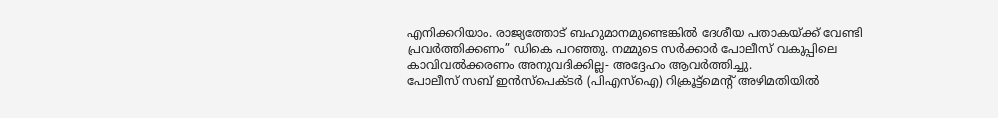എനിക്കറിയാം. രാജ്യത്തോട് ബഹുമാനമുണ്ടെങ്കിൽ ദേശീയ പതാകയ്ക്ക് വേണ്ടി പ്രവർത്തിക്കണം” ഡികെ പറഞ്ഞു. നമ്മുടെ സർക്കാർ പോലീസ് വകുപ്പിലെ കാവിവൽക്കരണം അനുവദിക്കില്ല- അദ്ദേഹം ആവർത്തിച്ചു.
പോലീസ് സബ് ഇൻസ്പെക്ടർ (പിഎസ്ഐ) റിക്രൂട്ട്മെന്റ് അഴിമതിയിൽ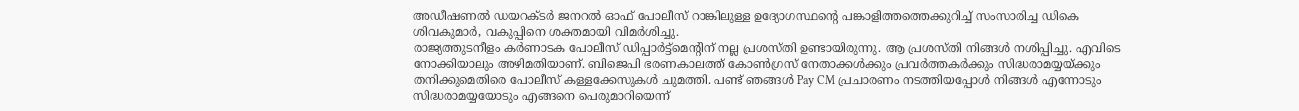അഡീഷണൽ ഡയറക്ടർ ജനറൽ ഓഫ് പോലീസ് റാങ്കിലുള്ള ഉദ്യോഗസ്ഥന്റെ പങ്കാളിത്തത്തെക്കുറിച്ച് സംസാരിച്ച ഡികെ ശിവകുമാർ, വകുപ്പിനെ ശക്തമായി വിമർശിച്ചു.
രാജ്യത്തുടനീളം കർണാടക പോലീസ് ഡിപ്പാർട്ട്മെന്റിന് നല്ല പ്രശസ്തി ഉണ്ടായിരുന്നു. ആ പ്രശസ്തി നിങ്ങൾ നശിപ്പിച്ചു. എവിടെ നോക്കിയാലും അഴിമതിയാണ്. ബിജെപി ഭരണകാലത്ത് കോൺഗ്രസ് നേതാക്കൾക്കും പ്രവർത്തകർക്കും സിദ്ധരാമയ്യയ്ക്കും തനിക്കുമെതിരെ പോലീസ് കള്ളക്കേസുകൾ ചുമത്തി. പണ്ട് ഞങ്ങൾ Pay CM പ്രചാരണം നടത്തിയപ്പോൾ നിങ്ങൾ എന്നോടും സിദ്ധരാമയ്യയോടും എങ്ങനെ പെരുമാറിയെന്ന്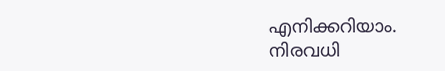എനിക്കറിയാം. നിരവധി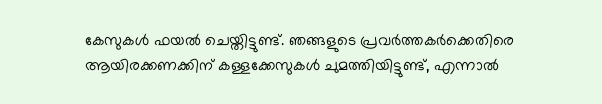കേസുകൾ ഫയൽ ചെയ്തിട്ടുണ്ട്. ഞങ്ങളുടെ പ്രവർത്തകർക്കെതിരെ ആയിരക്കണക്കിന് കള്ളക്കേസുകൾ ചുമത്തിയിട്ടുണ്ട്, എന്നാൽ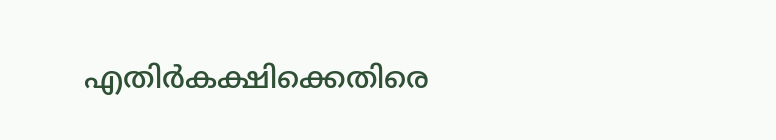എതിർകക്ഷിക്കെതിരെ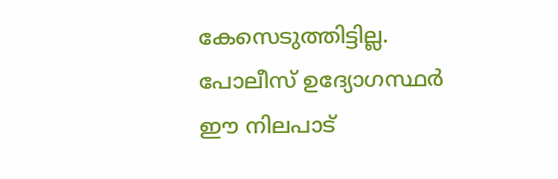കേസെടുത്തിട്ടില്ല. പോലീസ് ഉദ്യോഗസ്ഥർ ഈ നിലപാട്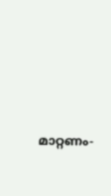മാറ്റണം-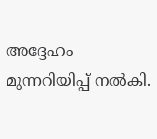അദ്ദേഹം മുന്നറിയിപ്പ് നൽകി.